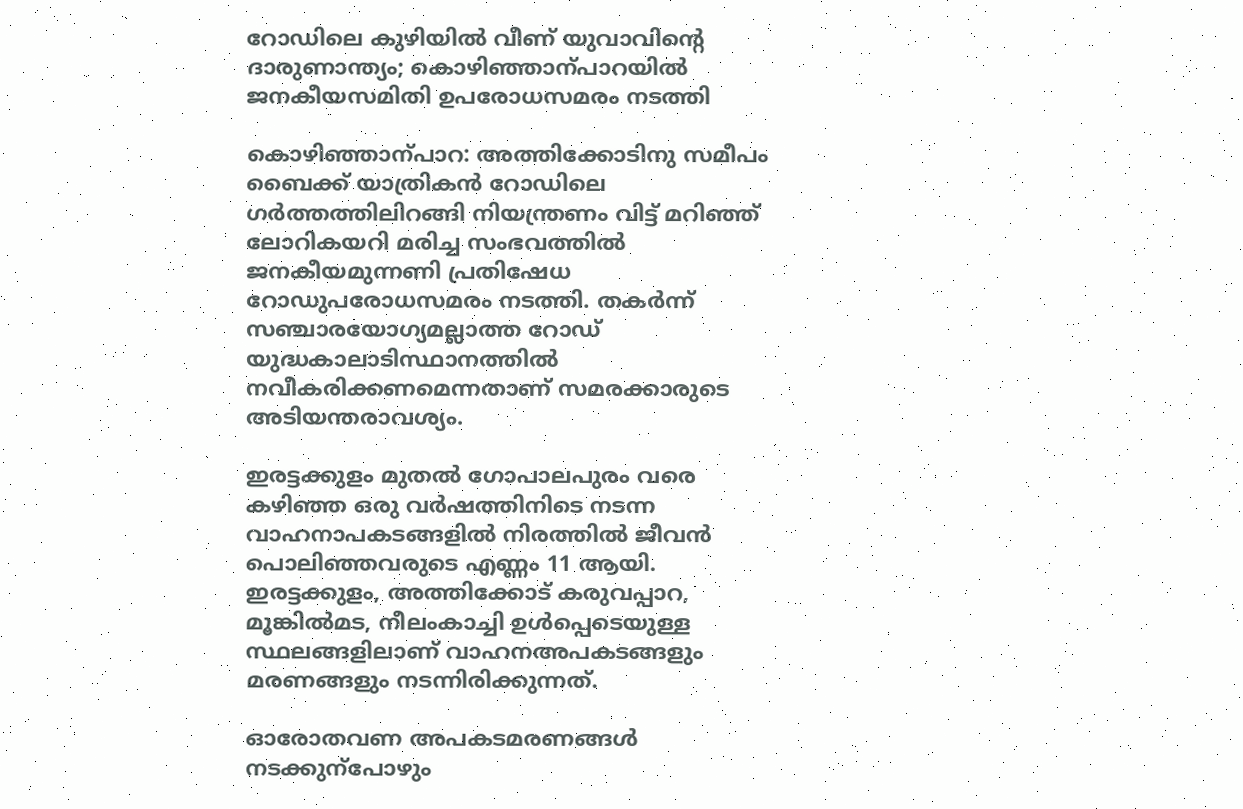റോഡിലെ കുഴിയിൽ വീണ് യുവാവിന്‍റെ ദാരുണാന്ത്യം; കൊഴിഞ്ഞാന്പാറയിൽ ജനകീയസമിതി ഉപരോധസമരം നടത്തി

കൊഴിഞ്ഞാന്പാറ: അത്തിക്കോടിനു സമീപം ബൈക്ക് യാത്രികൻ റോഡിലെ ഗർത്തത്തിലിറങ്ങി നിയന്ത്രണം വിട്ട് മറിഞ്ഞ് ലോറികയറി മരിച്ച സംഭവത്തിൽ ജനകീയമുന്നണി പ്രതിഷേധ റോഡുപരോധസമരം നടത്തി. തകർന്ന് സഞ്ചാരയോഗ്യമല്ലാത്ത റോഡ് യുദ്ധകാലാടിസ്ഥാനത്തിൽ നവീകരിക്കണമെന്നതാണ് സമരക്കാരുടെ അടിയന്തരാവശ്യം.

ഇരട്ടക്കുളം മുതൽ ഗോപാലപുരം വരെ കഴിഞ്ഞ ഒരു വർഷത്തിനിടെ നടന്ന വാഹനാപകടങ്ങളിൽ നിരത്തിൽ ജീവൻ പൊലിഞ്ഞവരുടെ എണ്ണം 11 ആയി. ഇരട്ടക്കുളം, അത്തിക്കോട് കരുവപ്പാറ, മൂങ്കിൽമട, നീലംകാച്ചി ഉൾപ്പെടെയുള്ള സ്ഥലങ്ങളിലാണ് വാഹനഅപകടങ്ങളും മരണങ്ങളും നടന്നിരിക്കുന്നത്.

ഓരോതവണ അപകടമരണങ്ങൾ നടക്കുന്പോഴും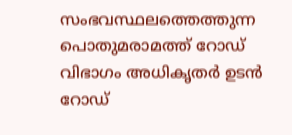സംഭവസ്ഥലത്തെത്തുന്ന പൊതുമരാമത്ത് റോഡ് വിഭാഗം അധികൃതർ ഉടൻ റോഡ്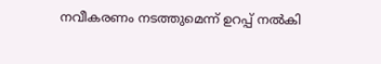നവീകരണം നടത്തുമെന്ന് ഉറപ്പ് നൽകി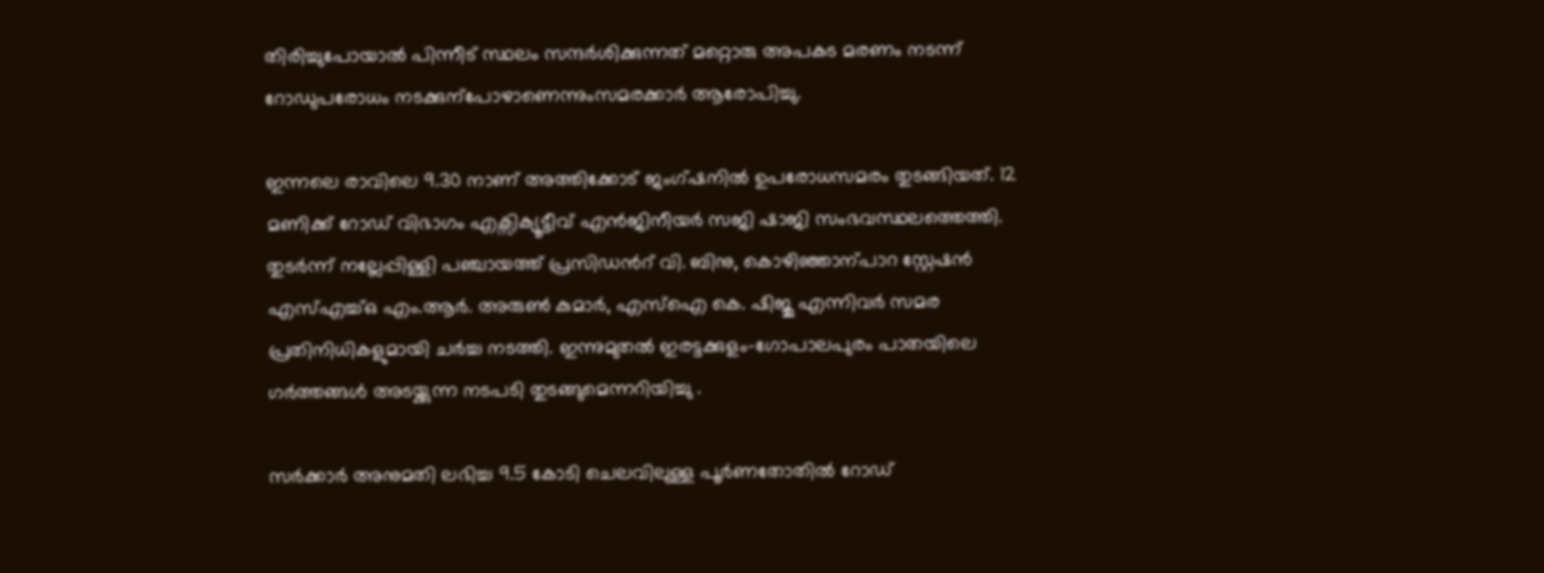തിരിച്ചുപോയാൽ പിന്നീട് സ്ഥലം സന്ദർശിക്കുന്നത് മറ്റൊരു അപകട മരണം നടന്ന് റോഡുപരോധം നടക്കുന്പോഴാണെന്നുംസമരക്കാർ ആരോപിച്ചു.

ഇന്നലെ രാവിലെ 9.30 നാണ് അത്തിക്കോട് ജംഗ്ഷനിൽ ഉപരോധസമരം തുടങ്ങിയത്. 12 മണിക്ക് റോഡ് വിഭാഗം എക്സിക്യൂട്ടീവ് എൻജിനീയർ സജി ഷാജി സംഭവസ്ഥലത്തെത്തി. തുടർന്ന് നല്ലേപ്പിള്ളി പഞ്ചായത്ത് പ്രസിഡന്‍റ് വി. ബിനു, കൊഴിഞ്ഞാന്പാറ സ്റ്റേഷൻ എസ്എച്ച്ഒ എം.ആർ. അരുണ്‍ കുമാർ, എസ്ഐ കെ. ഷിജു എന്നിവർ സമര പ്രതിനിധികളുമായി ചർച്ച നടത്തി. ഇന്നുമുതൽ ഇരട്ടക്കുളം-ഗോപാലപുരം പാതയിലെ ഗർത്തങ്ങൾ അടയ്ക്കുന്ന നടപടി തുടങ്ങുമെന്നറിയിച്ചു .

സർക്കാർ അനുമതി ലഭിച്ച 9.5 കോടി ചെലവിലുള്ള പൂർണതോതിൽ റോഡ്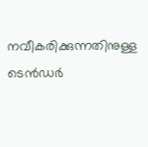നവീകരിക്കുന്നതിനുള്ള ടെൻഡർ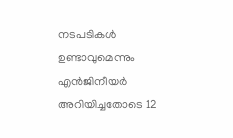നടപടികൾ ഉണ്ടാവുമെന്നും എൻജിനീയർ അറിയിച്ചതോടെ 12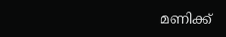മണിക്ക്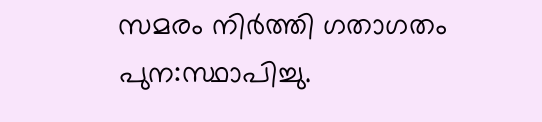സമരം നിർത്തി ഗതാഗതം പുന:സ്ഥാപിച്ചു.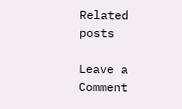Related posts

Leave a Comment